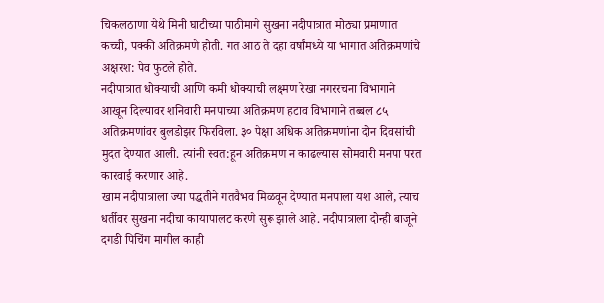चिकलठाणा येथे मिनी घाटीच्या पाठीमागे सुखना नदीपात्रात मोठ्या प्रमाणात कच्ची, पक्की अतिक्रमणे होती. गत आठ ते दहा वर्षांमध्ये या भागात अतिक्रमणांचे अक्षरश: पेव फुटले होते.
नदीपात्रात धोक्याची आणि कमी धोक्याची लक्ष्मण रेखा नगररचना विभागाने आखून दिल्यावर शनिवारी मनपाच्या अतिक्रमण हटाव विभागाने तब्बल ८५ अतिक्रमणांवर बुलडोझर फिरविला. ३० पेक्षा अधिक अतिक्रमणांना दोन दिवसांची मुदत देण्यात आली. त्यांनी स्वत:हून अतिक्रमण न काढल्यास सोमवारी मनपा परत कारवाई करणार आहे.
खाम नदीपात्राला ज्या पद्धतीने गतवैभव मिळवून देण्यात मनपाला यश आले, त्याच धर्तीवर सुखना नदीचा कायापालट करणे सुरू झाले आहे. नदीपात्राला दोन्ही बाजूने दगडी पिचिंग मागील काही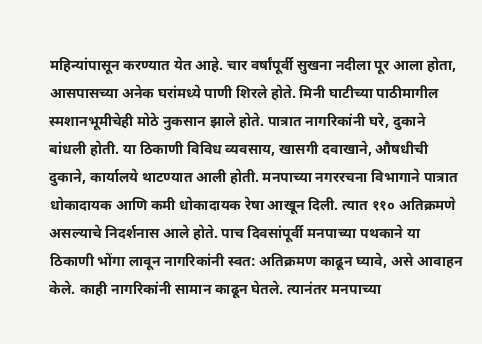महिन्यांपासून करण्यात येत आहे. चार वर्षांपूर्वी सुखना नदीला पूर आला होता, आसपासच्या अनेक घरांमध्ये पाणी शिरले होते. मिनी घाटीच्या पाठीमागील स्मशानभूमीचेही मोठे नुकसान झाले होते. पात्रात नागरिकांनी घरे, दुकाने बांधली होती. या ठिकाणी विविध व्यवसाय, खासगी दवाखाने, औषधीची दुकाने, कार्यालये थाटण्यात आली होती. मनपाच्या नगररचना विभागाने पात्रात धोकादायक आणि कमी धोकादायक रेषा आखून दिली. त्यात ११० अतिक्रमणे असल्याचे निदर्शनास आले होते. पाच दिवसांपूर्वी मनपाच्या पथकाने या ठिकाणी भोंगा लावून नागरिकांनी स्वत: अतिक्रमण काढून घ्यावे, असे आवाहन केले. काही नागरिकांनी सामान काढून घेतले. त्यानंतर मनपाच्या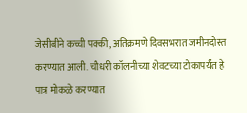जेसीबीने कच्ची पक्की, अतिक्रमणे दिवसभरात जमीनदोस्त करण्यात आली. चौधरी कॉलनीच्या शेवटच्या टोकापर्यंत हे पात्र मोकळे करण्यात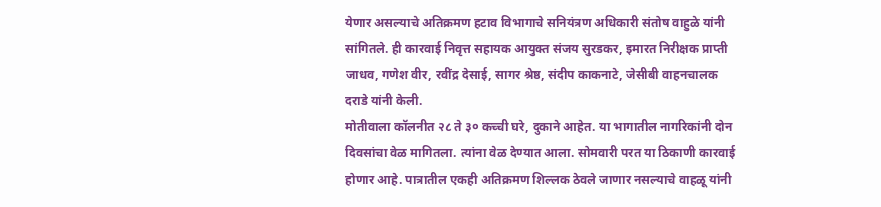येणार असल्याचे अतिक्रमण हटाव विभागाचे सनियंत्रण अधिकारी संतोष वाहुळे यांनी सांगितले. ही कारवाई निवृत्त सहायक आयुक्त संजय सुरडकर, इमारत निरीक्षक प्राप्ती जाधव, गणेश वीर, रवींद्र देसाई, सागर श्रेष्ठ, संदीप काकनाटे, जेसीबी वाहनचालक दराडे यांनी केली.
मोतीवाला कॉलनीत २८ ते ३० कच्ची घरे, दुकाने आहेत. या भागातील नागरिकांनी दोन दिवसांचा वेळ मागितला. त्यांना वेळ देण्यात आला. सोमवारी परत या ठिकाणी कारवाई होणार आहे. पात्रातील एकही अतिक्रमण शिल्लक ठेवले जाणार नसल्याचे वाहळू यांनी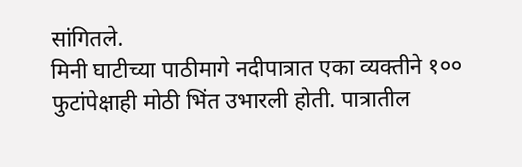सांगितले.
मिनी घाटीच्या पाठीमागे नदीपात्रात एका व्यक्तीने १०० फुटांपेक्षाही मोठी भिंत उभारली होती. पात्रातील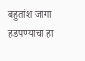बहुतांश जागा हडपण्याचा हा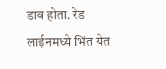डाव होता. रेड लाईनमध्ये भिंत येत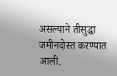असल्याने तीसुद्धा जमीनदोस्त करण्यात आली.